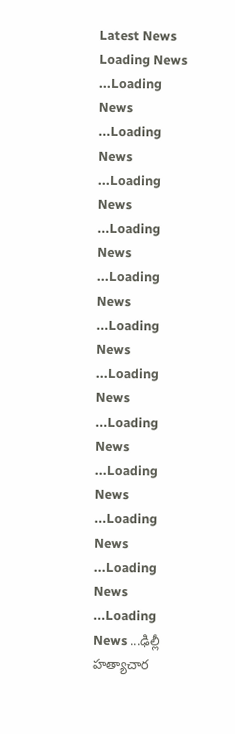Latest News
Loading News ...Loading News ...Loading News ...Loading News ...Loading News ...Loading News ...Loading News ...Loading News ...Loading News ...Loading News ...Loading News ...Loading News ...Loading News ...ఢిల్లీ హత్యాచార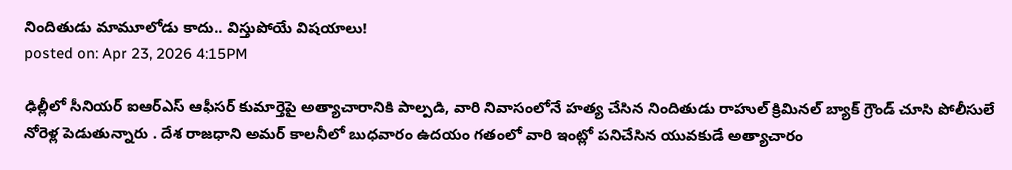నిందితుడు మామూలోడు కాదు.. విస్తుపోయే విషయాలు!
posted on: Apr 23, 2026 4:15PM

ఢిల్లీలో సీనియర్ ఐఆర్ఎస్ ఆఫీసర్ కుమార్తెపై అత్యాచారానికి పాల్పడి, వారి నివాసంలోనే హత్య చేసిన నిందితుడు రాహుల్ క్రిమినల్ బ్యాక్ గ్రౌండ్ చూసి పోలీసులే నోరెళ్ల పెడుతున్నారు . దేశ రాజధాని అమర్ కాలనీలో బుధవారం ఉదయం గతంలో వారి ఇంట్లో పనిచేసిన యువకుడే అత్యాచారం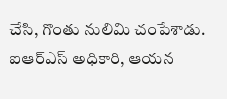చేసి, గొంతు నులిమి చంపేశాడు. ఐఆర్ఎస్ అధికారి, ఆయన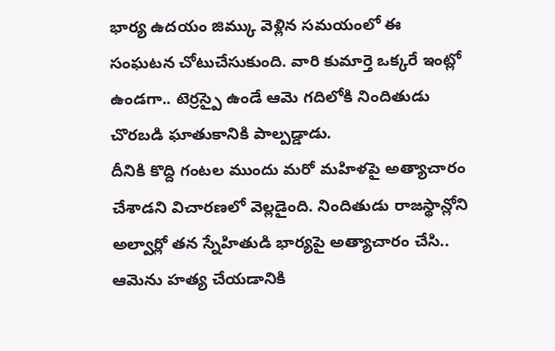భార్య ఉదయం జిమ్కు వెళ్లిన సమయంలో ఈ సంఘటన చోటుచేసుకుంది. వారి కుమార్తె ఒక్కరే ఇంట్లో ఉండగా.. టెర్రస్పై ఉండే ఆమె గదిలోకి నిందితుడు చొరబడి ఘాతుకానికి పాల్పడ్డాడు.
దీనికి కొద్ది గంటల ముందు మరో మహిళపై అత్యాచారం చేశాడని విచారణలో వెల్లడైంది. నిందితుడు రాజస్థాన్లోని అల్వార్లో తన స్నేహితుడి భార్యపై అత్యాచారం చేసి.. ఆమెను హత్య చేయడానికి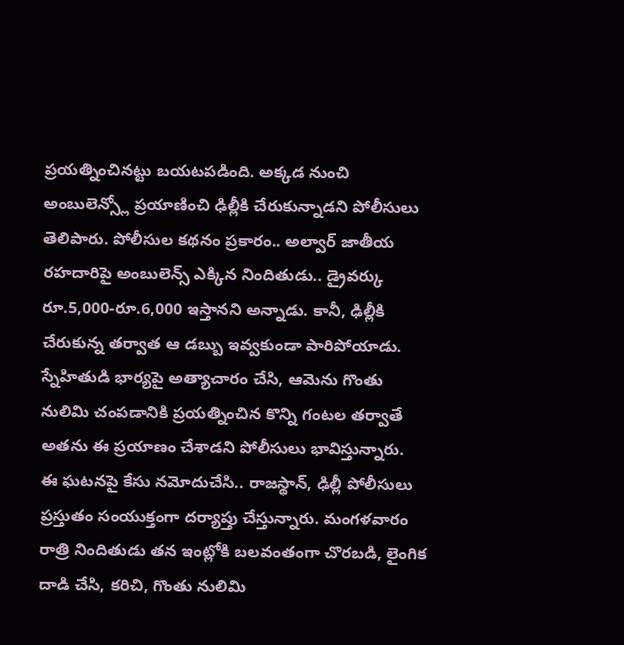ప్రయత్నించినట్టు బయటపడింది. అక్కడ నుంచి అంబులెన్స్లో ప్రయాణించి ఢిల్లీకి చేరుకున్నాడని పోలీసులు తెలిపారు. పోలీసుల కథనం ప్రకారం.. అల్వార్ జాతీయ రహదారిపై అంబులెన్స్ ఎక్కిన నిందితుడు.. డ్రైవర్కు రూ.5,000-రూ.6,000 ఇస్తానని అన్నాడు. కానీ, ఢిల్లీకి చేరుకున్న తర్వాత ఆ డబ్బు ఇవ్వకుండా పారిపోయాడు. స్నేహితుడి భార్యపై అత్యాచారం చేసి, ఆమెను గొంతు నులిమి చంపడానికి ప్రయత్నించిన కొన్ని గంటల తర్వాతే అతను ఈ ప్రయాణం చేశాడని పోలీసులు భావిస్తున్నారు.
ఈ ఘటనపై కేసు నమోదుచేసి.. రాజస్థాన్, ఢిల్లీ పోలీసులు ప్రస్తుతం సంయుక్తంగా దర్యాప్తు చేస్తున్నారు. మంగళవారం రాత్రి నిందితుడు తన ఇంట్లోకి బలవంతంగా చొరబడి, లైంగిక దాడి చేసి, కరిచి, గొంతు నులిమి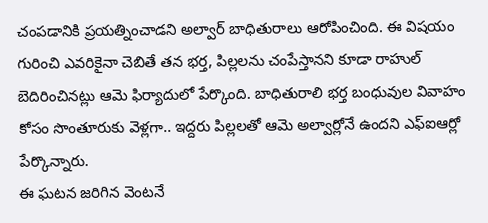చంపడానికి ప్రయత్నించాడని అల్వార్ బాధితురాలు ఆరోపించింది. ఈ విషయం గురించి ఎవరికైనా చెబితే తన భర్త, పిల్లలను చంపేస్తానని కూడా రాహుల్ బెదిరించినట్లు ఆమె ఫిర్యాదులో పేర్కొంది. బాధితురాలి భర్త బంధువుల వివాహం కోసం సొంతూరుకు వెళ్లగా.. ఇద్దరు పిల్లలతో ఆమె అల్వార్లోనే ఉందని ఎఫ్ఐఆర్లో పేర్కొన్నారు.
ఈ ఘటన జరిగిన వెంటనే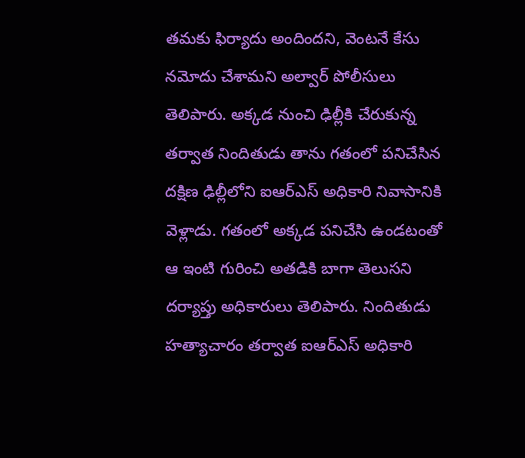తమకు ఫిర్యాదు అందిందని, వెంటనే కేసు నమోదు చేశామని అల్వార్ పోలీసులు తెలిపారు. అక్కడ నుంచి ఢిల్లీకి చేరుకున్న తర్వాత నిందితుడు తాను గతంలో పనిచేసిన దక్షిణ ఢిల్లీలోని ఐఆర్ఎస్ అధికారి నివాసానికి వెళ్లాడు. గతంలో అక్కడ పనిచేసి ఉండటంతో ఆ ఇంటి గురించి అతడికి బాగా తెలుసని దర్యాప్తు అధికారులు తెలిపారు. నిందితుడు హత్యాచారం తర్వాత ఐఆర్ఎస్ అధికారి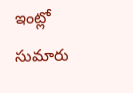ఇంట్లో సుమారు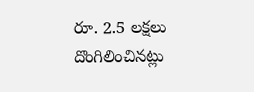రూ. 2.5 లక్షలు దొంగిలించినట్లు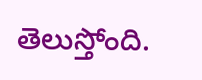తెలుస్తోంది.